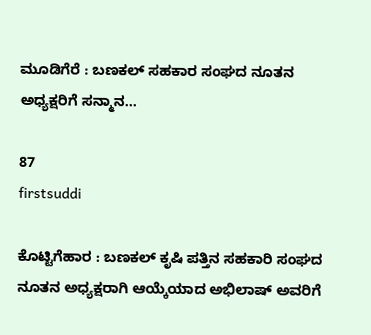ಮೂಡಿಗೆರೆ : ಬಣಕಲ್ ಸಹಕಾರ ಸಂಘದ ನೂತನ ಅಧ್ಯಕ್ಷರಿಗೆ ಸನ್ಮಾನ…

87
firstsuddi

ಕೊಟ್ಟಿಗೆಹಾರ : ಬಣಕಲ್ ಕೃಷಿ ಪತ್ತಿನ ಸಹಕಾರಿ ಸಂಘದ ನೂತನ ಅಧ್ಯಕ್ಷರಾಗಿ ಆಯ್ಕೆಯಾದ ಅಭಿಲಾಷ್ ಅವರಿಗೆ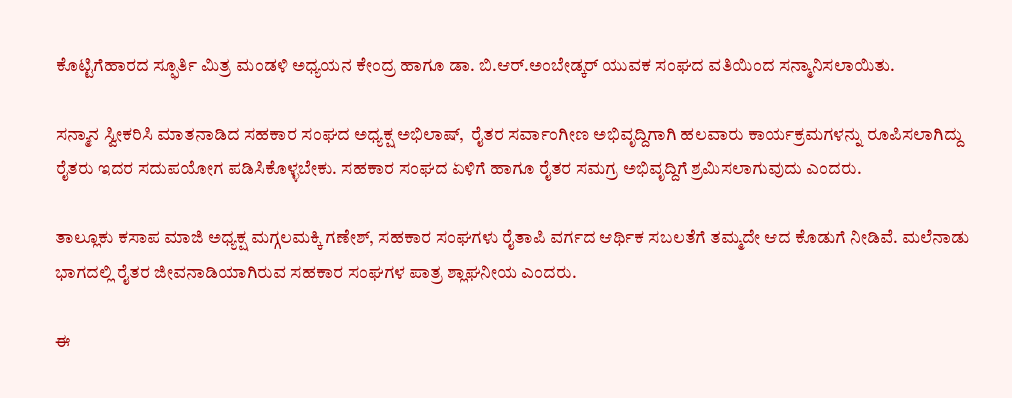ಕೊಟ್ಟಿಗೆಹಾರದ ಸ್ಫೂರ್ತಿ ಮಿತ್ರ ಮಂಡಳಿ ಅಧ್ಯಯನ ಕೇಂದ್ರ ಹಾಗೂ ಡಾ. ಬಿ.ಆರ್.ಅಂಬೇಡ್ಕರ್ ಯುವಕ ಸಂಘದ ವತಿಯಿಂದ ಸನ್ಮಾನಿಸಲಾಯಿತು.

ಸನ್ಮಾನ ಸ್ವೀಕರಿಸಿ ಮಾತನಾಡಿದ ಸಹಕಾರ ಸಂಘದ ಅಧ್ಯಕ್ಷ ಅಭಿಲಾಷ್,  ರೈತರ ಸರ್ವಾಂಗೀಣ ಅಭಿವೃದ್ದಿಗಾಗಿ ಹಲವಾರು ಕಾರ್ಯಕ್ರಮಗಳನ್ನು ರೂಪಿಸಲಾಗಿದ್ದು ರೈತರು ಇದರ ಸದುಪಯೋಗ ಪಡಿಸಿಕೊಳ್ಳಬೇಕು. ಸಹಕಾರ ಸಂಘದ ಏಳಿಗೆ ಹಾಗೂ ರೈತರ ಸಮಗ್ರ ಅಭಿವೃದ್ದಿಗೆ ಶ್ರಮಿಸಲಾಗುವುದು ಎಂದರು.

ತಾಲ್ಲೂಕು ಕಸಾಪ ಮಾಜಿ ಅಧ್ಯಕ್ಷ ಮಗ್ಗಲಮಕ್ಕಿ ಗಣೇಶ್, ಸಹಕಾರ ಸಂಘಗಳು ರೈತಾಪಿ ವರ್ಗದ ಆರ್ಥಿಕ ಸಬಲತೆಗೆ ತಮ್ಮದೇ ಆದ ಕೊಡುಗೆ ನೀಡಿವೆ. ಮಲೆನಾಡು ಭಾಗದಲ್ಲಿ ರೈತರ ಜೀವನಾಡಿಯಾಗಿರುವ ಸಹಕಾರ ಸಂಘಗಳ ಪಾತ್ರ ಶ್ಲಾಘನೀಯ ಎಂದರು.

ಈ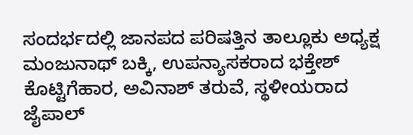ಸಂದರ್ಭದಲ್ಲಿ ಜಾನಪದ ಪರಿಷತ್ತಿನ ತಾಲ್ಲೂಕು ಅಧ್ಯಕ್ಷ ಮಂಜುನಾಥ್ ಬಕ್ಕಿ, ಉಪನ್ಯಾಸಕರಾದ ಭಕ್ತೇಶ್ ಕೊಟ್ಟಿಗೆಹಾರ, ಅವಿನಾಶ್ ತರುವೆ, ಸ್ಥಳೀಯರಾದ ಜೈಪಾಲ್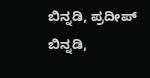ಬಿನ್ನಡಿ, ಪ್ರದೀಪ್ ಬಿನ್ನಡಿ,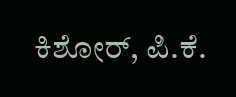ಕಿಶೋರ್, ಪಿ.ಕೆ.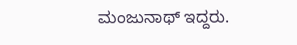ಮಂಜುನಾಥ್ ಇದ್ದರು.